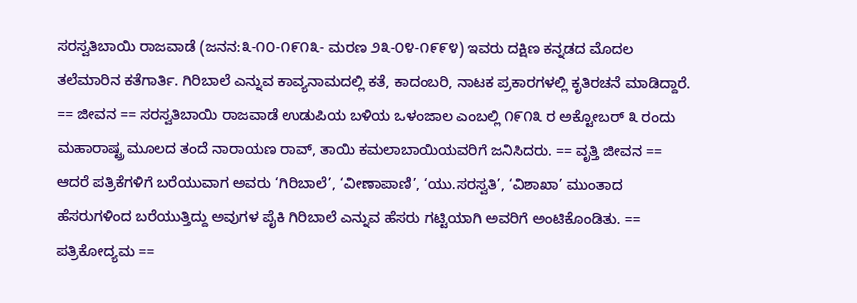ಸರಸ್ವತಿಬಾಯಿ ರಾಜವಾಡೆ (ಜನನ:೩-೧೦-೧೯೧೩- ಮರಣ ೨೩-೦೪-೧೯೯೪) ಇವರು ದಕ್ಷಿಣ ಕನ್ನಡದ ಮೊದಲ ತಲೆಮಾರಿನ ಕತೆಗಾರ್ತಿ. ಗಿರಿಬಾಲೆ ಎನ್ನುವ ಕಾವ್ಯನಾಮದಲ್ಲಿ ಕತೆ, ಕಾದಂಬರಿ, ನಾಟಕ ಪ್ರಕಾರಗಳಲ್ಲಿ ಕೃತಿರಚನೆ ಮಾಡಿದ್ದಾರೆ. == ಜೀವನ == ಸರಸ್ವತಿಬಾಯಿ ರಾಜವಾಡೆ ಉಡುಪಿಯ ಬಳಿಯ ಒಳಂಜಾಲ ಎಂಬಲ್ಲಿ ೧೯೧೩ ರ ಅಕ್ಟೋಬರ್ ೩ ರಂದು ಮಹಾರಾಷ್ಟ್ರ ಮೂಲದ ತಂದೆ ನಾರಾಯಣ ರಾವ್‌, ತಾಯಿ ಕಮಲಾಬಾಯಿಯವರಿಗೆ ಜನಿಸಿದರು. == ವೃತ್ತಿ ಜೀವನ == ಆದರೆ ಪತ್ರಿಕೆಗಳಿಗೆ ಬರೆಯುವಾಗ ಅವರು ‘ಗಿರಿಬಾಲೆ’, ‘ವೀಣಾಪಾಣಿ’, ‘ಯು.ಸರಸ್ವತಿ’, ‘ವಿಶಾಖಾ’ ಮುಂತಾದ ಹೆಸರುಗಳಿಂದ ಬರೆಯುತ್ತಿದ್ದು ಅವುಗಳ ಪೈಕಿ ಗಿರಿಬಾಲೆ ಎನ್ನುವ ಹೆಸರು ಗಟ್ಟಿಯಾಗಿ ಅವರಿಗೆ ಅಂಟಿಕೊಂಡಿತು. == ಪತ್ರಿಕೋದ್ಯಮ ==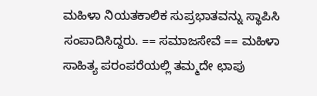ಮಹಿಳಾ ನಿಯತಕಾಲಿಕ ಸುಪ್ರಭಾತವನ್ನು ಸ್ಥಾಪಿಸಿ ಸಂಪಾದಿಸಿದ್ದರು. == ಸಮಾಜಸೇವೆ == ಮಹಿಳಾ ಸಾಹಿತ್ಯ ಪರಂಪರೆಯಲ್ಲಿ ತಮ್ಮದೇ ಛಾಪು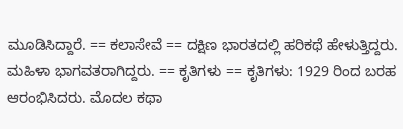ಮೂಡಿಸಿದ್ದಾರೆ. == ಕಲಾಸೇವೆ == ದಕ್ಷಿಣ ಭಾರತದಲ್ಲಿ ಹರಿಕಥೆ ಹೇಳುತ್ತಿದ್ದರು. ಮಹಿಳಾ ಭಾಗವತರಾಗಿದ್ದರು. == ಕೃತಿಗಳು == ಕೃತಿಗಳು: 1929 ರಿಂದ ಬರಹ ಆರಂಭಿಸಿದರು. ಮೊದಲ ಕಥಾ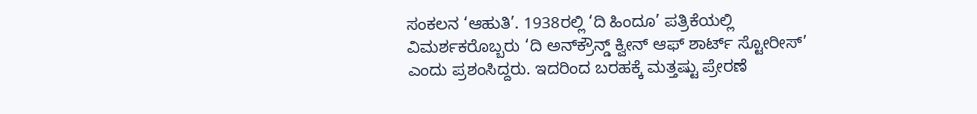ಸಂಕಲನ ‘ಆಹುತಿ’. 1938ರಲ್ಲಿ ‘ದಿ ಹಿಂದೂ’ ಪತ್ರಿಕೆಯಲ್ಲಿ ವಿಮರ್ಶಕರೊಬ್ಬರು ‘ದಿ ಅನ್‌ಕ್ರೌನ್ಡ್ ಕ್ವೀನ್‌ ಆಫ್‌ ಶಾರ್ಟ್ ಸ್ಟೋರೀಸ್‌’ ಎಂದು ಪ್ರಶಂಸಿದ್ದರು. ಇದರಿಂದ ಬರಹಕ್ಕೆ ಮತ್ತಷ್ಟು ಪ್ರೇರಣೆ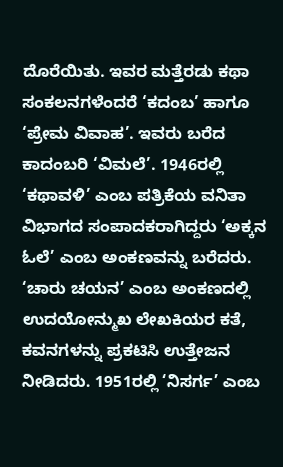ದೊರೆಯಿತು. ಇವರ ಮತ್ತೆರಡು ಕಥಾ ಸಂಕಲನಗಳೆಂದರೆ ‘ಕದಂಬ’ ಹಾಗೂ ‘ಪ್ರೇಮ ವಿವಾಹ’. ಇವರು ಬರೆದ ಕಾದಂಬರಿ ‘ವಿಮಲೆ’. 1946ರಲ್ಲಿ ‘ಕಥಾವಳಿ’ ಎಂಬ ಪತ್ರಿಕೆಯ ವನಿತಾ ವಿಭಾಗದ ಸಂಪಾದಕರಾಗಿದ್ದರು ‘ಅಕ್ಕನ ಓಲೆ’ ಎಂಬ ಅಂಕಣವನ್ನು ಬರೆದರು. ‘ಚಾರು ಚಯನ’ ಎಂಬ ಅಂಕಣದಲ್ಲಿ ಉದಯೋನ್ಮುಖ ಲೇಖಕಿಯರ ಕತೆ, ಕವನಗಳನ್ನು ಪ್ರಕಟಿಸಿ ಉತ್ತೇಜನ ನೀಡಿದರು. 1951ರಲ್ಲಿ ‘ನಿಸರ್ಗ’ ಎಂಬ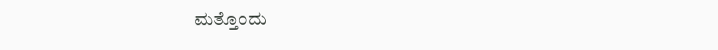ಮತ್ತೊಂದು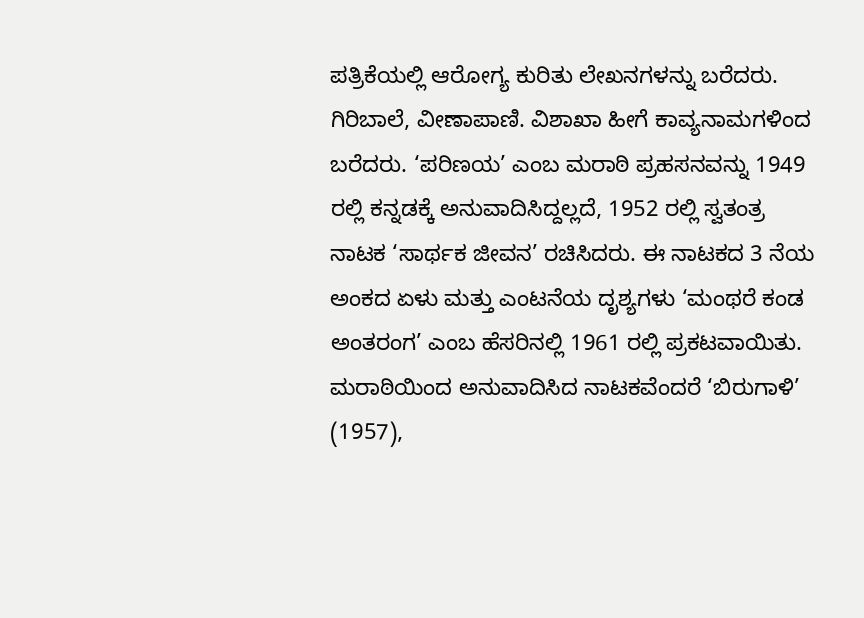ಪತ್ರಿಕೆಯಲ್ಲಿ ಆರೋಗ್ಯ ಕುರಿತು ಲೇಖನಗಳನ್ನು ಬರೆದರು. ಗಿರಿಬಾಲೆ, ವೀಣಾಪಾಣಿ. ವಿಶಾಖಾ ಹೀಗೆ ಕಾವ್ಯನಾಮಗಳಿಂದ ಬರೆದರು. ‘ಪರಿಣಯ’ ಎಂಬ ಮರಾಠಿ ಪ್ರಹಸನವನ್ನು 1949 ರಲ್ಲಿ ಕನ್ನಡಕ್ಕೆ ಅನುವಾದಿಸಿದ್ದಲ್ಲದೆ, 1952 ರಲ್ಲಿ ಸ್ವತಂತ್ರ ನಾಟಕ ‘ಸಾರ್ಥಕ ಜೀವನ’ ರಚಿಸಿದರು. ಈ ನಾಟಕದ 3 ನೆಯ ಅಂಕದ ಏಳು ಮತ್ತು ಎಂಟನೆಯ ದೃಶ್ಯಗಳು ‘ಮಂಥರೆ ಕಂಡ ಅಂತರಂಗ’ ಎಂಬ ಹೆಸರಿನಲ್ಲಿ 1961 ರಲ್ಲಿ ಪ್ರಕಟವಾಯಿತು. ಮರಾಠಿಯಿಂದ ಅನುವಾದಿಸಿದ ನಾಟಕವೆಂದರೆ ‘ಬಿರುಗಾಳಿ’ (1957),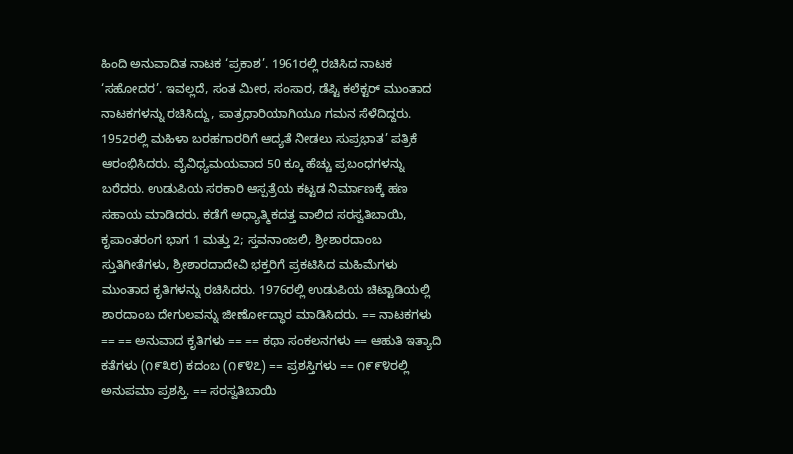ಹಿಂದಿ ಅನುವಾದಿತ ನಾಟಕ ‘ಪ್ರಕಾಶ’. 1961ರಲ್ಲಿ ರಚಿಸಿದ ನಾಟಕ ‘ಸಹೋದರ’. ಇವಲ್ಲದೆ, ಸಂತ ಮೀರ, ಸಂಸಾರ, ಡೆಪ್ಟಿ ಕಲೆಕ್ಟರ್ ಮುಂತಾದ ನಾಟಕಗಳನ್ನು ರಚಿಸಿದ್ದು, ಪಾತ್ರಧಾರಿಯಾಗಿಯೂ ಗಮನ ಸೆಳೆದಿದ್ದರು. 1952ರಲ್ಲಿ ಮಹಿಳಾ ಬರಹಗಾರರಿಗೆ ಆದ್ಯತೆ ನೀಡಲು ಸುಪ್ರಭಾತ’ ಪತ್ರಿಕೆ ಆರಂಭಿಸಿದರು. ವೈವಿಧ್ಯಮಯವಾದ 50 ಕ್ಕೂ ಹೆಚ್ಚು ಪ್ರಬಂಧಗಳನ್ನು ಬರೆದರು. ಉಡುಪಿಯ ಸರಕಾರಿ ಆಸ್ಪತ್ರೆಯ ಕಟ್ಟಡ ನಿರ್ಮಾಣಕ್ಕೆ ಹಣ ಸಹಾಯ ಮಾಡಿದರು. ಕಡೆಗೆ ಅಧ್ಯಾತ್ಮಿಕದತ್ತ ವಾಲಿದ ಸರಸ್ವತಿಬಾಯಿ, ಕೃಪಾಂತರಂಗ ಭಾಗ 1 ಮತ್ತು 2; ಸ್ತವನಾಂಜಲಿ, ಶ್ರೀಶಾರದಾಂಬ ಸ್ತುತಿಗೀತೆಗಳು, ಶ್ರೀಶಾರದಾದೇವಿ ಭಕ್ತರಿಗೆ ಪ್ರಕಟಿಸಿದ ಮಹಿಮೆಗಳು ಮುಂತಾದ ಕೃತಿಗಳನ್ನು ರಚಿಸಿದರು. 1976ರಲ್ಲಿ ಉಡುಪಿಯ ಚಿಟ್ಟಾಡಿಯಲ್ಲಿ ಶಾರದಾಂಬ ದೇಗುಲವನ್ನು ಜೀರ್ಣೋದ್ಧಾರ ಮಾಡಿಸಿದರು. == ನಾಟಕಗಳು == == ಅನುವಾದ ಕೃತಿಗಳು == == ಕಥಾ ಸಂಕಲನಗಳು == ಆಹುತಿ ಇತ್ಯಾದಿ ಕತೆಗಳು (೧೯೩೮) ಕದಂಬ (೧೯೪೭) == ಪ್ರಶಸ್ತಿಗಳು == ೧೯೯೪ರಲ್ಲಿ ಅನುಪಮಾ ಪ್ರಶಸ್ತಿ. == ಸರಸ್ವತಿಬಾಯಿ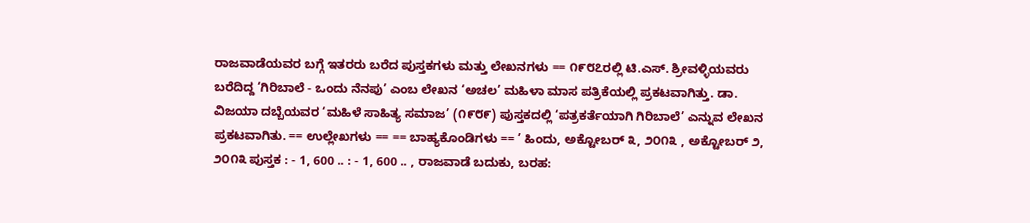ರಾಜವಾಡೆಯವರ ಬಗ್ಗೆ ಇತರರು ಬರೆದ ಪುಸ್ತಕಗಳು ಮತ್ತು ಲೇಖನಗಳು == ೧೯೮೭ರಲ್ಲಿ ಟಿ.ಎಸ್. ಶ್ರೀವಳ್ಳಿಯವರು ಬರೆದಿದ್ದ ‘ಗಿರಿಬಾಲೆ - ಒಂದು ನೆನಪು’ ಎಂಬ ಲೇಖನ ‘ಅಚಲ’ ಮಹಿಳಾ ಮಾಸ ಪತ್ರಿಕೆಯಲ್ಲಿ ಪ್ರಕಟವಾಗಿತ್ತು. ಡಾ. ವಿಜಯಾ ದಬ್ಬೆಯವರ ‘ಮಹಿಳೆ ಸಾಹಿತ್ಯ ಸಮಾಜ’ (೧೯೮೯) ಪುಸ್ತಕದಲ್ಲಿ ‘ಪತ್ರಕರ್ತೆಯಾಗಿ ಗಿರಿಬಾಲೆ’ ಎನ್ನುವ ಲೇಖನ ಪ್ರಕಟವಾಗಿತು. == ಉಲ್ಲೇಖಗಳು == == ಬಾಹ್ಯಕೊಂಡಿಗಳು == ’ ಹಿಂದು, ಅಕ್ಟೋಬರ್ ೩, ೨೦೧೩ , ಅಕ್ಟೋಬರ್ ೨, ೨೦೧೩ ಪುಸ್ತಕ : - 1, 600 .. : - 1, 600 .. , ರಾಜವಾಡೆ ಬದುಕು, ಬರಹ: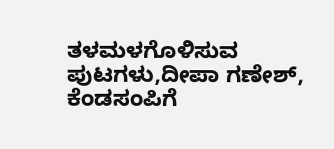ತಳಮಳಗೊಳಿಸುವ ಪುಟಗಳು,ದೀಪಾ ಗಣೇಶ್, ಕೆಂಡಸಂಪಿಗೆ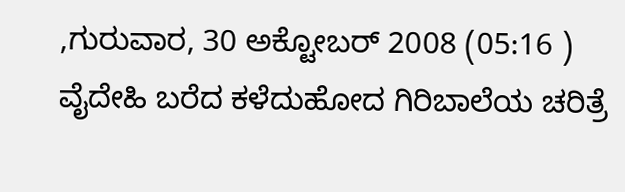,ಗುರುವಾರ, 30 ಅಕ್ಟೋಬರ್ 2008 (05:16 ) ವೈದೇಹಿ ಬರೆದ ಕಳೆದುಹೋದ ಗಿರಿಬಾಲೆಯ ಚರಿತ್ರೆ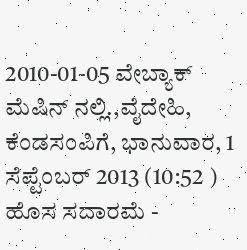2010-01-05 ವೇಬ್ಯಾಕ್ ಮೆಷಿನ್ ನಲ್ಲಿ.,ವೈದೇಹಿ, ಕೆಂಡಸಂಪಿಗೆ, ಭಾನುವಾರ, 1 ಸೆಪ್ಟೆಂಬರ್ 2013 (10:52 ) ಹೊಸ ಸದಾರಮೆ -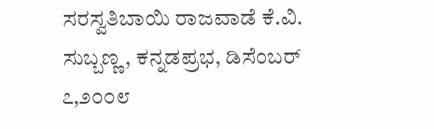ಸರಸ್ವತಿಬಾಯಿ ರಾಜವಾಡೆ ಕೆ.ವಿ. ಸುಬ್ಬಣ್ಣ, ಕನ್ನಡಪ್ರಭ, ಡಿಸೆಂಬರ್ ೭,೨೦೦೮